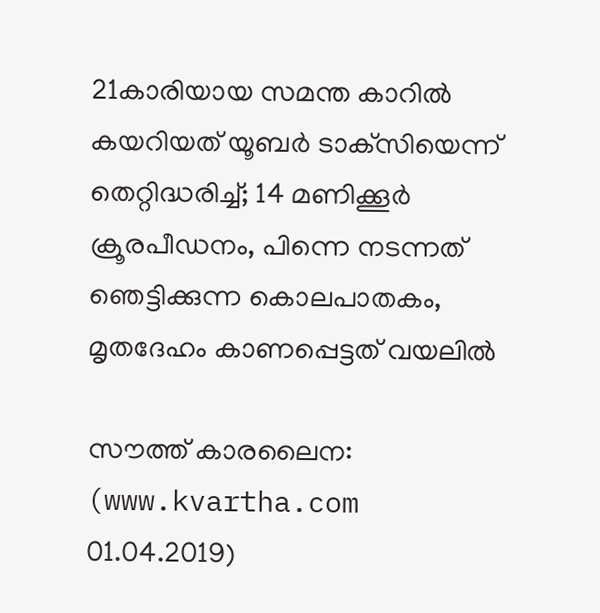21കാരിയായ സമന്ത കാറില്‍ കയറിയത് യൂബര്‍ ടാക്‌സിയെന്ന് തെറ്റിദ്ധരിച്ച്; 14 മണിക്കൂര്‍ ക്രൂരപീഡനം, പിന്നെ നടന്നത് ഞെട്ടിക്കുന്ന കൊലപാതകം, മൃതദേഹം കാണപ്പെട്ടത് വയലില്‍

സൗത്ത് കാരലൈന: (www.kvartha.com 01.04.2019)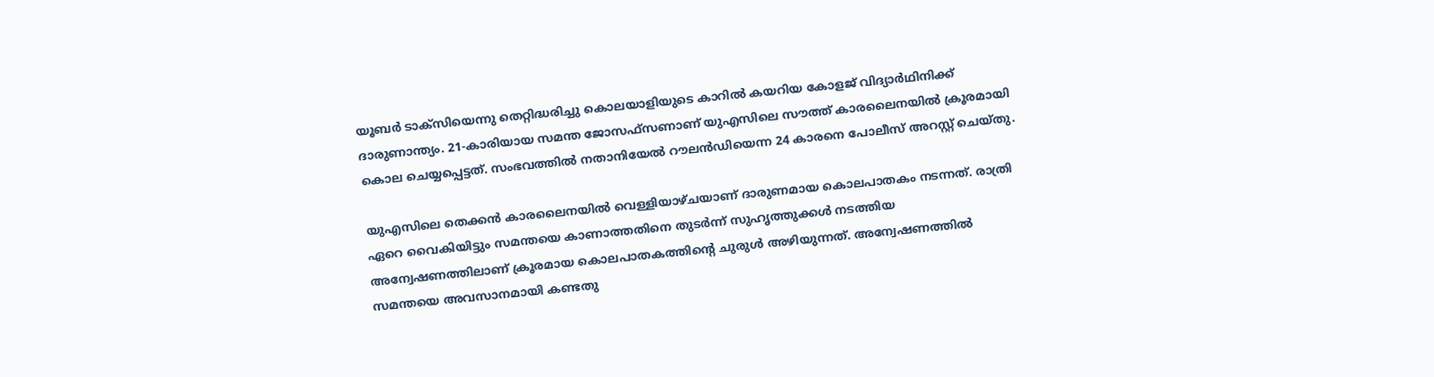യൂബര്‍ ടാക്‌സിയെന്നു തെറ്റിദ്ധരിച്ചു കൊലയാളിയുടെ കാറില്‍ കയറിയ കോളജ് വിദ്യാര്‍ഥിനിക്ക് ദാരുണാന്ത്യം. 21-കാരിയായ സമന്ത ജോസഫ്‌സണാണ് യുഎസിലെ സൗത്ത് കാരലൈനയില്‍ ക്രൂരമായി കൊല ചെയ്യപ്പെട്ടത്. സംഭവത്തില്‍ നതാനിയേല്‍ റൗലന്‍ഡിയെന്ന 24 കാരനെ പോലീസ് അറസ്റ്റ് ചെയ്തു.

യുഎസിലെ തെക്കന്‍ കാരലൈനയില്‍ വെള്ളിയാഴ്ചയാണ് ദാരുണമായ കൊലപാതകം നടന്നത്. രാത്രി ഏറെ വൈകിയിട്ടും സമന്തയെ കാണാത്തതിനെ തുടര്‍ന്ന് സുഹൃത്തുക്കള്‍ നടത്തിയ അന്വേഷണത്തിലാണ് ക്രൂരമായ കൊലപാതകത്തിന്റെ ചുരുള്‍ അഴിയുന്നത്. അന്വേഷണത്തില്‍ സമന്തയെ അവസാനമായി കണ്ടതു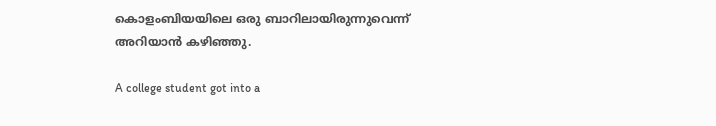കൊളംബിയയിലെ ഒരു ബാറിലായിരുന്നുവെന്ന് അറിയാന്‍ കഴിഞ്ഞു.

A college student got into a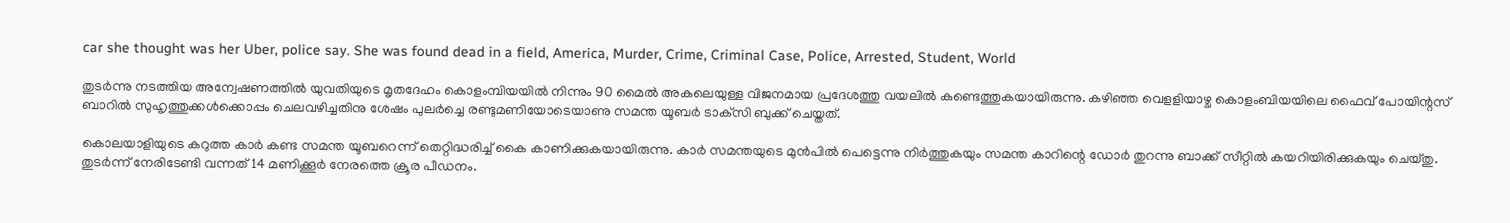car she thought was her Uber, police say. She was found dead in a field, America, Murder, Crime, Criminal Case, Police, Arrested, Student, World

തുടര്‍ന്നു നടത്തിയ അന്വേഷണത്തില്‍ യുവതിയുടെ മൃതദേഹം കൊളംമ്പിയയില്‍ നിന്നും 90 മൈല്‍ അകലെയുള്ള വിജനമായ പ്രദേശത്തു വയലില്‍ കണ്ടെത്തുകയായിരുന്നു. കഴിഞ്ഞ വെളളിയാഴ്ച കൊളംബിയയിലെ ഫൈവ് പോയിന്റസ് ബാറില്‍ സുഹൃത്തുക്കള്‍ക്കൊപ്പം ചെലവഴിച്ചതിനു ശേഷം പുലര്‍ച്ചെ രണ്ടുമണിയോടെയാണു സമന്ത യൂബര്‍ ടാക്‌സി ബുക്ക് ചെയ്തത്.

കൊലയാളിയുടെ കറുത്ത കാര്‍ കണ്ട സമന്ത യൂബറെന്ന് തെറ്റിദ്ധരിച്ച് കൈ കാണിക്കുകയായിരുന്നു. കാര്‍ സമന്തയുടെ മുന്‍പില്‍ പെട്ടെന്നു നിര്‍ത്തുകയും സമന്ത കാറിന്റെ ഡോര്‍ തുറന്നു ബാക്ക് സീറ്റില്‍ കയറിയിരിക്കുകയും ചെയ്തു. തുടര്‍ന്ന് നേരിടേണ്ടി വന്നത് 14 മണിക്കൂര്‍ നേരത്തെ ക്രൂര പീഡനം.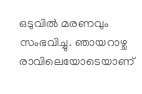ഒടുവില്‍ മരണവും സംഭവിച്ചു. ഞായറാഴ്ച രാവിലെയോടെയാണ്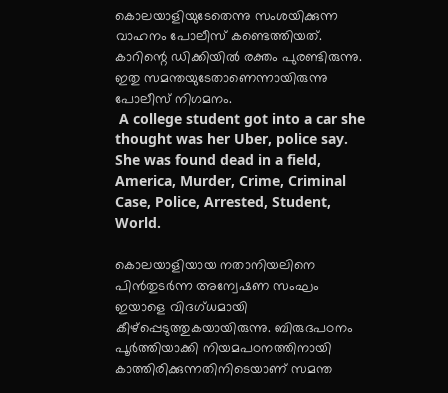കൊലയാളിയുടേതെന്നു സംശയിക്കുന്ന വാഹനം പോലീസ് കണ്ടെത്തിയത്. കാറിന്റെ ഡിക്കിയില്‍ രക്തം പുരണ്ടിരുന്നു. ഇതു സമന്തയുടേതാണെന്നായിരുന്നു പോലീസ് നിഗമനം.
 A college student got into a car she thought was her Uber, police say. She was found dead in a field, America, Murder, Crime, Criminal Case, Police, Arrested, Student, World.

കൊലയാളിയായ നതാനിയലിനെ പിന്‍തുടര്‍ന്ന അന്വേഷണ സംഘം ഇയാളെ വിദഗ്ധമായി കീഴ്‌പ്പെടുത്തുകയായിരുന്നു. ബിരുദപഠനം പൂര്‍ത്തിയാക്കി നിയമപഠനത്തിനായി കാത്തിരിക്കുന്നതിനിടെയാണ് സമന്ത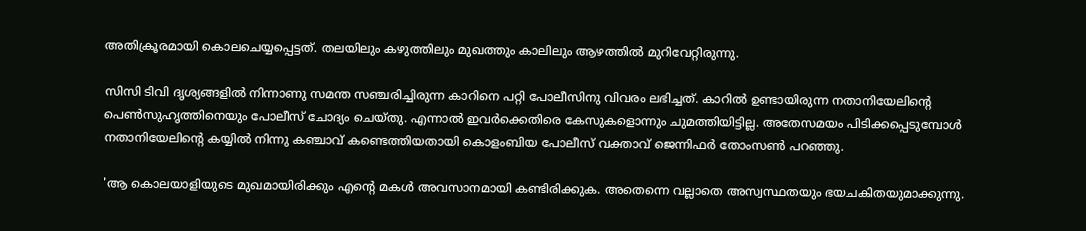അതിക്രൂരമായി കൊലചെയ്യപ്പെട്ടത്. തലയിലും കഴുത്തിലും മുഖത്തും കാലിലും ആഴത്തില്‍ മുറിവേറ്റിരുന്നു.

സിസി ടിവി ദൃശ്യങ്ങളില്‍ നിന്നാണു സമന്ത സഞ്ചരിച്ചിരുന്ന കാറിനെ പറ്റി പോലീസിനു വിവരം ലഭിച്ചത്. കാറില്‍ ഉണ്ടായിരുന്ന നതാനിയേലിന്റെ പെണ്‍സുഹൃത്തിനെയും പോലീസ് ചോദ്യം ചെയ്തു. എന്നാല്‍ ഇവര്‍ക്കെതിരെ കേസുകളൊന്നും ചുമത്തിയിട്ടില്ല. അതേസമയം പിടിക്കപ്പെടുമ്പോള്‍ നതാനിയേലിന്റെ കയ്യില്‍ നിന്നു കഞ്ചാവ് കണ്ടെത്തിയതായി കൊളംബിയ പോലീസ് വക്താവ് ജെന്നിഫര്‍ തോംസണ്‍ പറഞ്ഞു.

'ആ കൊലയാളിയുടെ മുഖമായിരിക്കും എന്റെ മകള്‍ അവസാനമായി കണ്ടിരിക്കുക. അതെന്നെ വല്ലാതെ അസ്വസ്ഥതയും ഭയചകിതയുമാക്കുന്നു.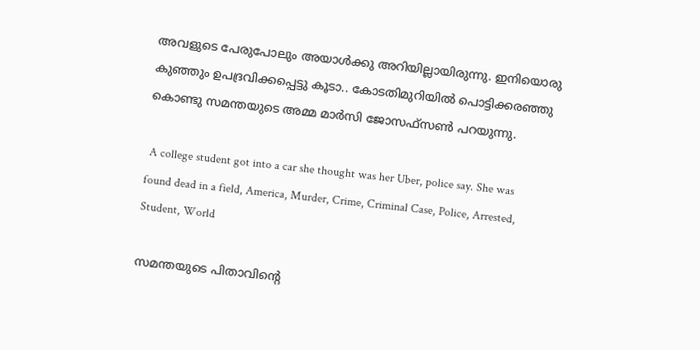അവളുടെ പേരുപോലും അയാള്‍ക്കു അറിയില്ലായിരുന്നു. ഇനിയൊരു കുഞ്ഞും ഉപദ്രവിക്കപ്പെട്ടു കൂടാ.. കോടതിമുറിയില്‍ പൊട്ടിക്കരഞ്ഞു കൊണ്ടു സമന്തയുടെ അമ്മ മാര്‍സി ജോസഫ്സണ്‍ പറയുന്നു.

 A college student got into a car she thought was her Uber, police say. She was found dead in a field, America, Murder, Crime, Criminal Case, Police, Arrested, Student, World

സമന്തയുടെ പിതാവിന്റെ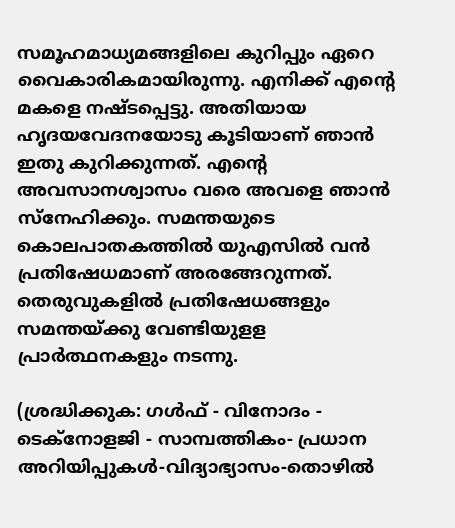സമൂഹമാധ്യമങ്ങളിലെ കുറിപ്പും ഏറെ വൈകാരികമായിരുന്നു. എനിക്ക് എന്റെ മകളെ നഷ്ടപ്പെട്ടു. അതിയായ ഹൃദയവേദനയോടു കൂടിയാണ് ഞാന്‍ ഇതു കുറിക്കുന്നത്. എന്റെ അവസാനശ്വാസം വരെ അവളെ ഞാന്‍ സ്‌നേഹിക്കും. സമന്തയുടെ കൊലപാതകത്തില്‍ യുഎസില്‍ വന്‍ പ്രതിഷേധമാണ് അരങ്ങേറുന്നത്. തെരുവുകളില്‍ പ്രതിഷേധങ്ങളും സമന്തയ്ക്കു വേണ്ടിയുളള പ്രാര്‍ത്ഥനകളും നടന്നു.

(ശ്രദ്ധിക്കുക: ഗൾഫ് - വിനോദം - ടെക്നോളജി - സാമ്പത്തികം- പ്രധാന അറിയിപ്പുകൾ-വിദ്യാഭ്യാസം-തൊഴിൽ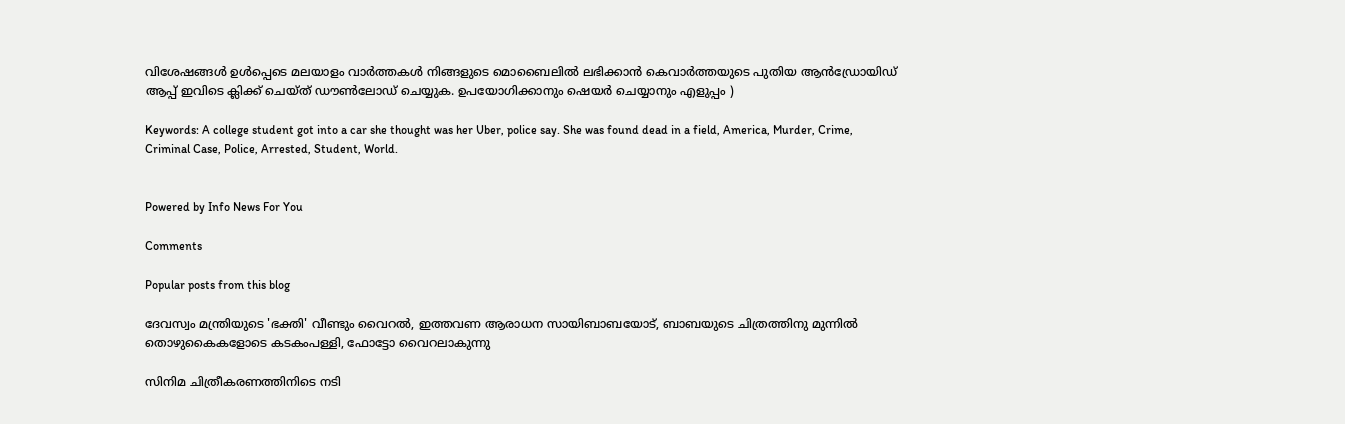വിശേഷങ്ങൾ ഉൾപ്പെടെ മലയാളം വാർത്തകൾ നിങ്ങളുടെ മൊബൈലിൽ ലഭിക്കാൻ കെവാർത്തയുടെ പുതിയ ആൻഡ്രോയിഡ് ആപ്പ് ഇവിടെ ക്ലിക്ക് ചെയ്ത് ഡൗൺലോഡ് ചെയ്യുക. ഉപയോഗിക്കാനും ഷെയർ ചെയ്യാനും എളുപ്പം )

Keywords: A college student got into a car she thought was her Uber, police say. She was found dead in a field, America, Murder, Crime, Criminal Case, Police, Arrested, Student, World.


Powered by Info News For You

Comments

Popular posts from this blog

ദേവസ്വം മന്ത്രിയുടെ 'ഭക്തി' വീണ്ടും വൈറല്‍, ഇത്തവണ ആരാധന സായിബാബയോട്, ബാബയുടെ ചിത്രത്തിനു മുന്നില്‍ തൊഴുകൈകളോടെ കടകംപള്ളി, ഫോട്ടോ വൈറലാകുന്നു

സിനിമ ചിത്രീകരണത്തിനിടെ നടി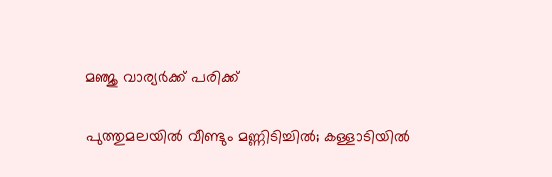മഞ്ജു വാര്യര്‍ക്ക് പരിക്ക്

പുത്തുമലയില്‍ വീണ്ടും മണ്ണിടിച്ചില്‍; കള്ളാടിയില്‍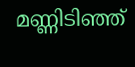മണ്ണിടിഞ്ഞ്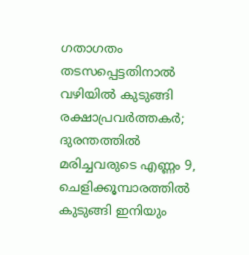ഗതാഗതം തടസപ്പെട്ടതിനാല്‍ വഴിയില്‍ കുടുങ്ങി രക്ഷാപ്രവര്‍ത്തകര്‍; ദുരന്തത്തില്‍ മരിച്ചവരുടെ എണ്ണം 9, ചെളിക്കൂമ്പാരത്തില്‍ കുടുങ്ങി ഇനിയും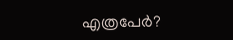എത്രപേര്‍?